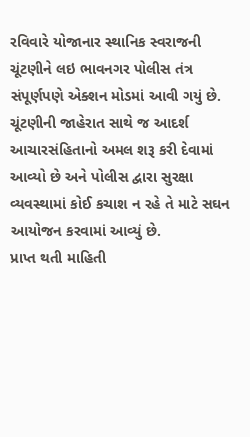રવિવારે યોજાનાર સ્થાનિક સ્વરાજની ચૂંટણીને લઇ ભાવનગર પોલીસ તંત્ર સંપૂર્ણપણે એક્શન મોડમાં આવી ગયું છે. ચૂંટણીની જાહેરાત સાથે જ આદર્શ આચારસંહિતાનો અમલ શરૂ કરી દેવામાં આવ્યો છે અને પોલીસ દ્વારા સુરક્ષા વ્યવસ્થામાં કોઈ કચાશ ન રહે તે માટે સઘન આયોજન કરવામાં આવ્યું છે.
પ્રાપ્ત થતી માહિતી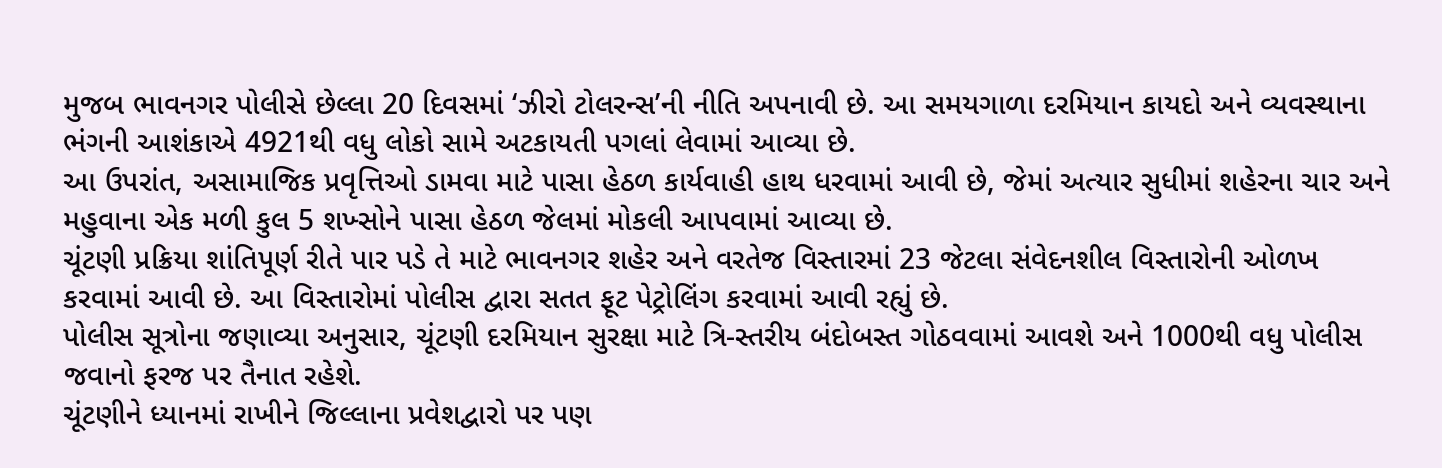મુજબ ભાવનગર પોલીસે છેલ્લા 20 દિવસમાં ‘ઝીરો ટોલરન્સ’ની નીતિ અપનાવી છે. આ સમયગાળા દરમિયાન કાયદો અને વ્યવસ્થાના ભંગની આશંકાએ 4921થી વધુ લોકો સામે અટકાયતી પગલાં લેવામાં આવ્યા છે.
આ ઉપરાંત, અસામાજિક પ્રવૃત્તિઓ ડામવા માટે પાસા હેઠળ કાર્યવાહી હાથ ધરવામાં આવી છે, જેમાં અત્યાર સુધીમાં શહેરના ચાર અને મહુવાના એક મળી કુલ 5 શખ્સોને પાસા હેઠળ જેલમાં મોકલી આપવામાં આવ્યા છે.
ચૂંટણી પ્રક્રિયા શાંતિપૂર્ણ રીતે પાર પડે તે માટે ભાવનગર શહેર અને વરતેજ વિસ્તારમાં 23 જેટલા સંવેદનશીલ વિસ્તારોની ઓળખ કરવામાં આવી છે. આ વિસ્તારોમાં પોલીસ દ્વારા સતત ફૂટ પેટ્રોલિંગ કરવામાં આવી રહ્યું છે.
પોલીસ સૂત્રોના જણાવ્યા અનુસાર, ચૂંટણી દરમિયાન સુરક્ષા માટે ત્રિ-સ્તરીય બંદોબસ્ત ગોઠવવામાં આવશે અને 1000થી વધુ પોલીસ જવાનો ફરજ પર તૈનાત રહેશે.
ચૂંટણીને ધ્યાનમાં રાખીને જિલ્લાના પ્રવેશદ્વારો પર પણ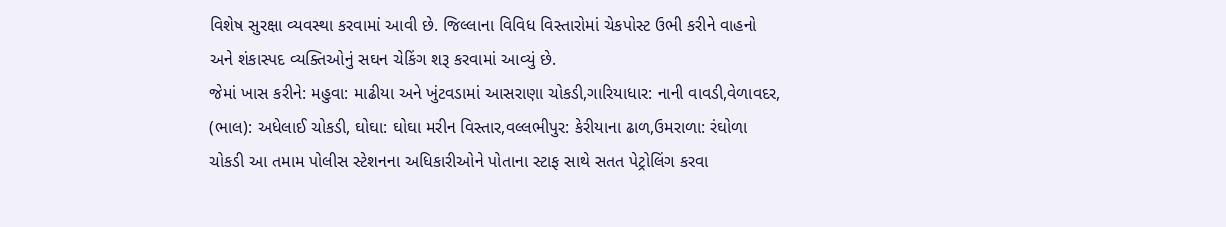વિશેષ સુરક્ષા વ્યવસ્થા કરવામાં આવી છે. જિલ્લાના વિવિધ વિસ્તારોમાં ચેકપોસ્ટ ઉભી કરીને વાહનો અને શંકાસ્પદ વ્યક્તિઓનું સઘન ચેકિંગ શરૂ કરવામાં આવ્યું છે.
જેમાં ખાસ કરીને: મહુવા: માઢીયા અને ખુંટવડામાં આસરાણા ચોકડી,ગારિયાધાર: નાની વાવડી,વેળાવદર, (ભાલ): અધેલાઈ ચોકડી, ઘોઘા: ઘોઘા મરીન વિસ્તાર,વલ્લભીપુર: કેરીયાના ઢાળ,ઉમરાળા: રંઘોળા ચોકડી આ તમામ પોલીસ સ્ટેશનના અધિકારીઓને પોતાના સ્ટાફ સાથે સતત પેટ્રોલિંગ કરવા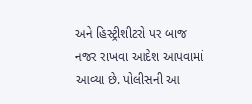અને હિસ્ટ્રીશીટરો પર બાજ નજર રાખવા આદેશ આપવામાં આવ્યા છે. પોલીસની આ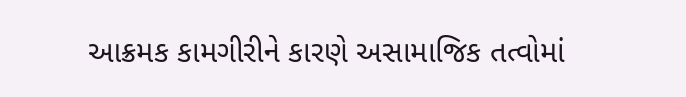આક્રમક કામગીરીને કારણે અસામાજિક તત્વોમાં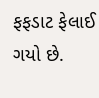ફફડાટ ફેલાઈ ગયો છે.